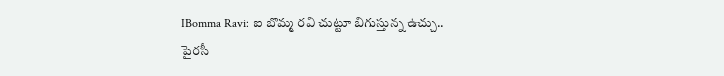IBomma Ravi: ఐ బొమ్మ రవి చుట్టూ బిగుస్తున్న ఉచ్చు..
పైరసీ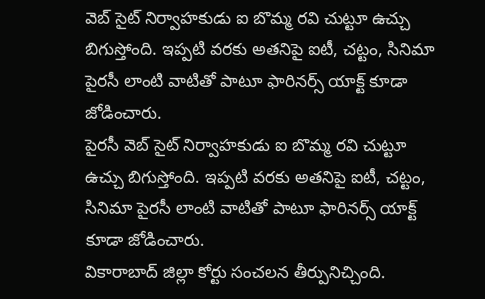వెబ్ సైట్ నిర్వాహకుడు ఐ బొమ్మ రవి చుట్టూ ఉచ్చు బిగుస్తోంది. ఇప్పటి వరకు అతనిపై ఐటీ, చట్టం, సినిమా పైరసీ లాంటి వాటితో పాటూ ఫారినర్స్ యాక్ట్ కూడా జోడించారు.
పైరసీ వెబ్ సైట్ నిర్వాహకుడు ఐ బొమ్మ రవి చుట్టూ ఉచ్చు బిగుస్తోంది. ఇప్పటి వరకు అతనిపై ఐటీ, చట్టం, సినిమా పైరసీ లాంటి వాటితో పాటూ ఫారినర్స్ యాక్ట్ కూడా జోడించారు.
వికారాబాద్ జిల్లా కోర్టు సంచలన తీర్పునిచ్చింది.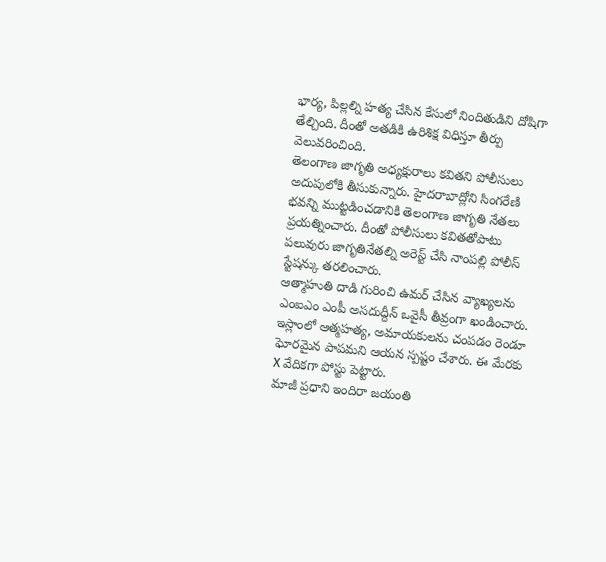భార్య, పిల్లల్ని హత్య చేసిన కేసులో నిందితుడిని దోషిగా తేల్చింది. దీంతో అతడికి ఉరిశిక్ష విధిస్తూ తీర్పు వెలువరించింది.
తెలంగాణ జాగృతి అధ్యక్షురాలు కవితని పోలీసులు అదుపులోకి తీసుకున్నారు. హైదరాబాద్లోని సింగరేణి భవన్ని ముట్టడించడానికి తెలంగాణ జాగృతి నేతలు ప్రయత్నించారు. దీంతో పోలీసులు కవితతోపాటు పలువురు జాగృతినేతల్ని అరెస్ట్ చేసి నాంపల్లి పోలీస్ స్టేషన్కు తరలించారు.
ఆత్మాహుతి దాడి గురించి ఉమర్ చేసిన వ్యాఖ్యలను ఎంఐఎం ఎంపీ అసదుద్దీన్ ఒవైసీ తీవ్రంగా ఖండించారు. ఇస్లాంలో ఆత్మహత్య, అమాయకులను చంపడం రెండూ ఘోరమైన పాపమని ఆయన స్పష్టం చేశారు. ఈ మేరకు X వేదికగా పోస్టు పెట్టారు.
మాజీ ప్రధాని ఇందిరా జయంతి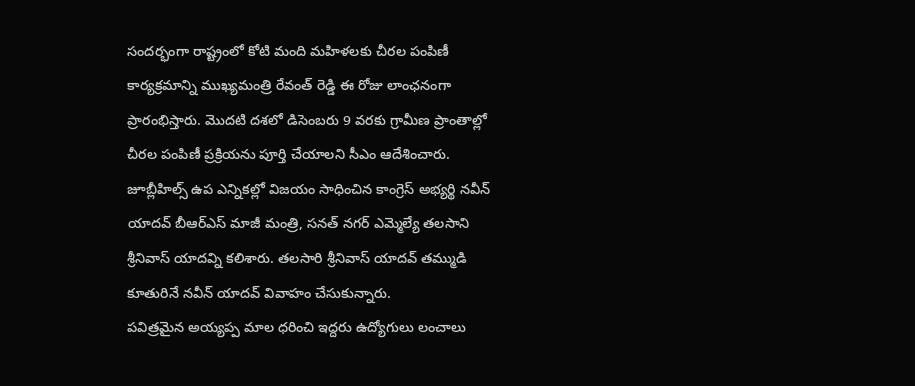సందర్భంగా రాష్ట్రంలో కోటి మంది మహిళలకు చీరల పంపిణీ కార్యక్రమాన్ని ముఖ్యమంత్రి రేవంత్ రెడ్డి ఈ రోజు లాంఛనంగా ప్రారంభిస్తారు. మొదటి దశలో డిసెంబరు 9 వరకు గ్రామీణ ప్రాంతాల్లో చీరల పంపిణీ ప్రక్రియను పూర్తి చేయాలని సీఎం ఆదేశించారు.
జూబ్లీహిల్స్ ఉప ఎన్నికల్లో విజయం సాధించిన కాంగ్రెస్ అభ్యర్థి నవీన్ యాదవ్ బీఆర్ఎస్ మాజీ మంత్రి, సనత్ నగర్ ఎమ్మెల్యే తలసాని శ్రీనివాస్ యాదవ్ని కలిశారు. తలసారి శ్రీనివాస్ యాదవ్ తమ్ముడి కూతురినే నవీన్ యాదవ్ వివాహం చేసుకున్నారు.
పవిత్రమైన అయ్యప్ప మాల ధరించి ఇద్దరు ఉద్యోగులు లంచాలు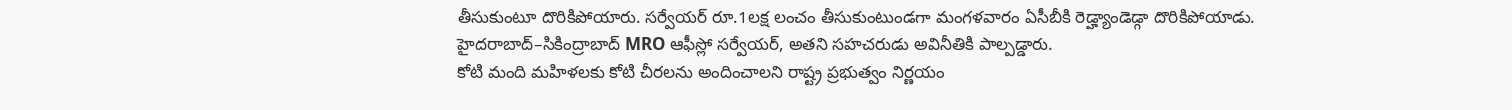తీసుకుంటూ దొరికిపోయారు. సర్వేయర్ రూ.1లక్ష లంచం తీసుకుంటుండగా మంగళవారం ఏసీబీకి రెడ్హ్యాండెడ్గా దొరికిపోయాడు. హైదరాబాద్–సికింద్రాబాద్ MRO ఆఫీస్లో సర్వేయర్, అతని సహచరుడు అవినీతికి పాల్పడ్డారు.
కోటి మంది మహిళలకు కోటి చీరలను అందించాలని రాష్ట్ర ప్రభుత్వం నిర్ణయం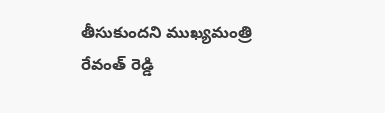తీసుకుందని ముఖ్యమంత్రి రేవంత్ రెడ్డి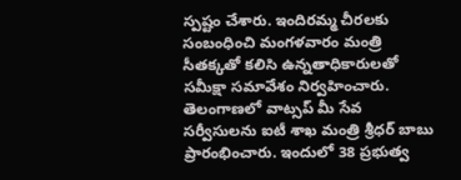స్పష్టం చేశారు. ఇందిరమ్మ చీరలకు సంబంధించి మంగళవారం మంత్రి సీతక్కతో కలిసి ఉన్నతాధికారులతో సమీక్షా సమావేశం నిర్వహించారు.
తెలంగాణలో వాట్సప్ మీ సేవ సర్వీసులను ఐటీ శాఖ మంత్రి శ్రీధర్ బాబు ప్రారంభించారు. ఇందులో 38 ప్రభుత్వ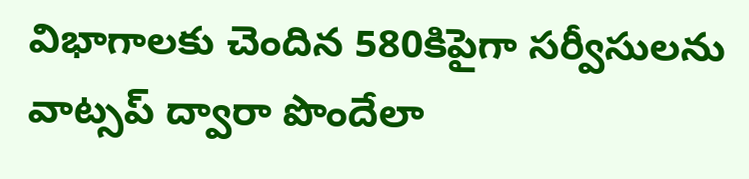విభాగాలకు చెందిన 580కిపైగా సర్వీసులను వాట్సప్ ద్వారా పొందేలా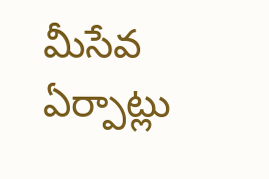మీసేవ ఏర్పాట్లు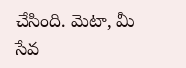చేసింది. మెటా, మీ సేవ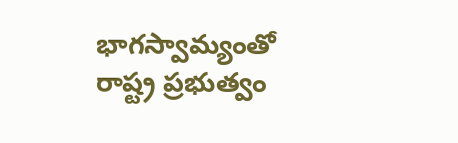భాగస్వామ్యంతో రాష్ట్ర ప్రభుత్వం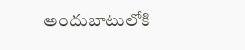అందుబాటులోకి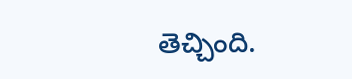తెచ్చింది.